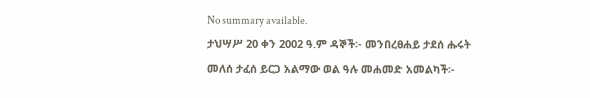No summary available.
ታህሣሥ 20 ቀን 2002 ዓ.ም ዳኞች፡- መንበረፀሐይ ታደሰ ሑሩት መለሰ ታፈሰ ይርጋ አልማው ወል ዓሉ መሐመድ አመልካች፡-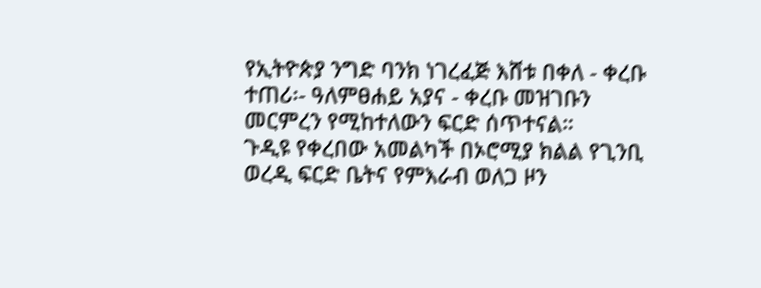የኢትዮጵያ ንግድ ባንክ ነገረፈጅ እሸቱ በቀለ - ቀረቡ ተጠሪ፡- ዓለምፀሐይ አያና - ቀረቡ መዝገቡን መርምረን የሚከተለውን ፍርድ ሰጥተናል።
ጉዲዩ የቀረበው አመልካች በኦሮሚያ ክልል የጊንቢ ወረዲ ፍርድ ቤትና የምእራብ ወለጋ ዞን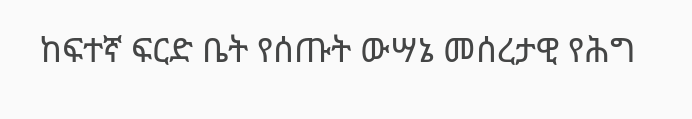ከፍተኛ ፍርድ ቤት የሰጡት ውሣኔ መሰረታዊ የሕግ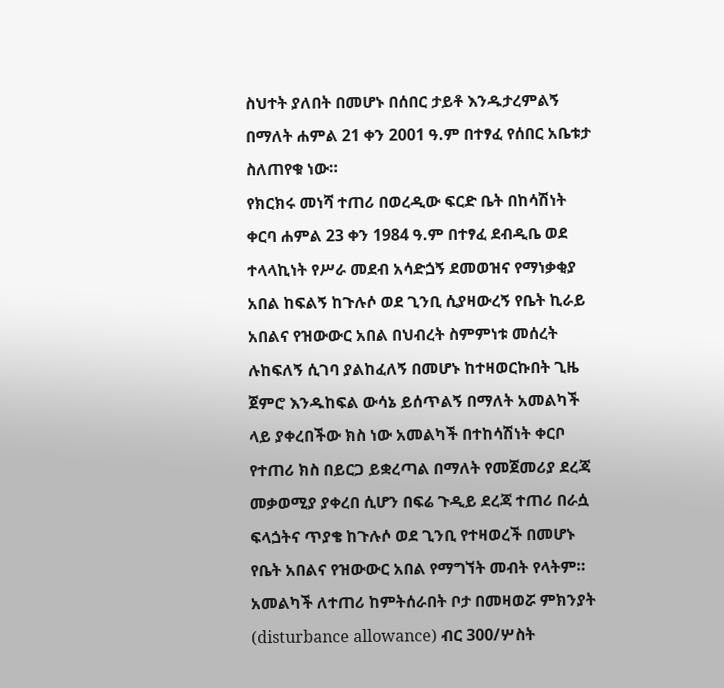ስህተት ያለበት በመሆኑ በሰበር ታይቶ እንዱታረምልኝ በማለት ሐምል 21 ቀን 2001 ዓ.ም በተፃፈ የሰበር አቤቱታ ስለጠየቁ ነው።
የክርክሩ መነሻ ተጠሪ በወረዲው ፍርድ ቤት በከሳሽነት ቀርባ ሐምል 23 ቀን 1984 ዓ.ም በተፃፈ ደብዲቤ ወደ ተላላኪነት የሥራ መደብ አሳድጏኝ ደመወዝና የማነቃቂያ አበል ከፍልኝ ከጉሉሶ ወደ ጊንቢ ሲያዛውረኝ የቤት ኪራይ አበልና የዝውውር አበል በህብረት ስምምነቱ መሰረት ሉከፍለኝ ሲገባ ያልከፈለኝ በመሆኑ ከተዛወርኩበት ጊዜ ጀምሮ እንዱከፍል ውሳኔ ይሰጥልኝ በማለት አመልካች ላይ ያቀረበችው ክስ ነው አመልካች በተከሳሽነት ቀርቦ የተጠሪ ክስ በይርጋ ይቋረጣል በማለት የመጀመሪያ ደረጃ መቃወሚያ ያቀረበ ሲሆን በፍሬ ጉዲይ ደረጃ ተጠሪ በራሷ ፍላጏትና ጥያቄ ከጉሉሶ ወደ ጊንቢ የተዛወረች በመሆኑ የቤት አበልና የዝውውር አበል የማግኘት መብት የላትም። አመልካች ለተጠሪ ከምትሰራበት ቦታ በመዛወሯ ምክንያት (disturbance allowance) ብር 300/ሦስት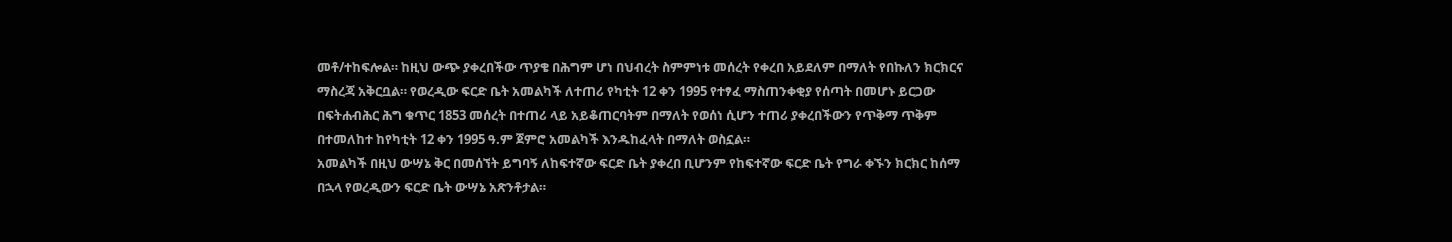መቶ/ተከፍሎል። ከዚህ ውጭ ያቀረበችው ጥያቄ በሕግም ሆነ በህብረት ስምምነቱ መሰረት የቀረበ አይደለም በማለት የበኩለን ክርክርና ማስረጃ አቅርቧል። የወረዲው ፍርድ ቤት አመልካች ለተጠሪ የካቲት 12 ቀን 1995 የተፃፈ ማስጠንቀቂያ የሰጣት በመሆኑ ይርጋው በፍትሐብሕር ሕግ ቁጥር 1853 መሰረት በተጠሪ ላይ አይቆጠርባትም በማለት የወሰነ ሲሆን ተጠሪ ያቀረበችውን የጥቅማ ጥቅም በተመለከተ ከየካቲት 12 ቀን 1995 ዓ.ም ጀምሮ አመልካች እንዱከፈላት በማለት ወስኗል።
አመልካች በዚህ ውሣኔ ቅር በመሰኘት ይግባኝ ለከፍተኛው ፍርድ ቤት ያቀረበ ቢሆንም የከፍተኛው ፍርድ ቤት የግራ ቀኙን ክርክር ከሰማ በኋላ የወረዲውን ፍርድ ቤት ውሣኔ አጽንቶታል።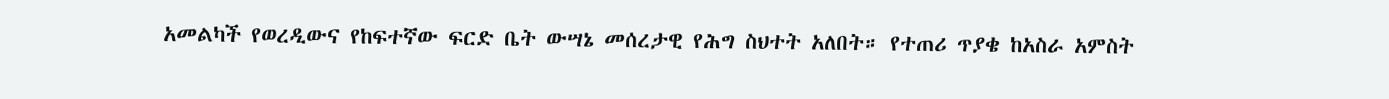አመልካች የወረዲውና የከፍተኛው ፍርድ ቤት ውሣኔ መሰረታዊ የሕግ ስህተት አለበት። የተጠሪ ጥያቄ ከአስራ አምስት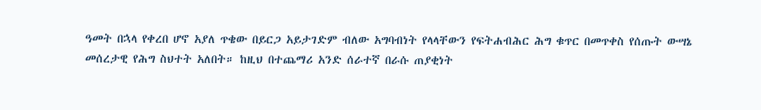ዓመት በኋላ የቀረበ ሆኖ አያለ ጥቄው በይርጋ አይታገድም ብለው አግባብነት የላላቸውን የፍትሐብሕር ሕግ ቁጥር በመጥቀስ የሰጡት ውሣኔ መሰረታዊ የሕግ ስህተት አለበት። ከዚህ በተጨማሪ አንድ ሰራተኛ በራሱ ጠያቂነት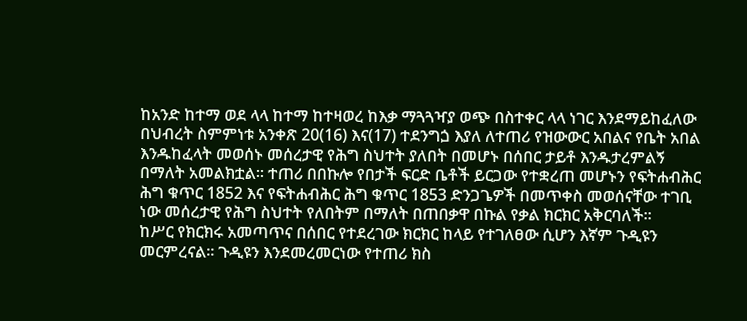ከአንድ ከተማ ወደ ላላ ከተማ ከተዛወረ ከእቃ ማጓጓዣያ ወጭ በስተቀር ላላ ነገር እንደማይከፈለው በህብረት ስምምነቱ አንቀጽ 20(16) እና(17) ተደንግጏ እያለ ለተጠሪ የዝውውር አበልና የቤት አበል እንዱከፈላት መወሰኑ መሰረታዊ የሕግ ስህተት ያለበት በመሆኑ በሰበር ታይቶ እንዱታረምልኝ በማለት አመልክቷል። ተጠሪ በበኩሎ የበታች ፍርድ ቤቶች ይርጋው የተቋረጠ መሆኑን የፍትሐብሕር ሕግ ቁጥር 1852 እና የፍትሐብሕር ሕግ ቁጥር 1853 ድንጋጌዎች በመጥቀስ መወሰናቸው ተገቢ ነው መሰረታዊ የሕግ ስህተት የለበትም በማለት በጠበቃዋ በኩል የቃል ክርክር አቅርባለች።
ከሥር የክርክሩ አመጣጥና በሰበር የተደረገው ክርክር ከላይ የተገለፀው ሲሆን እኛም ጉዲዩን መርምረናል። ጉዲዩን እንደመረመርነው የተጠሪ ክስ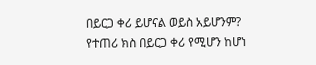በይርጋ ቀሪ ይሆናል ወይስ አይሆንም? የተጠሪ ክስ በይርጋ ቀሪ የሚሆን ከሆነ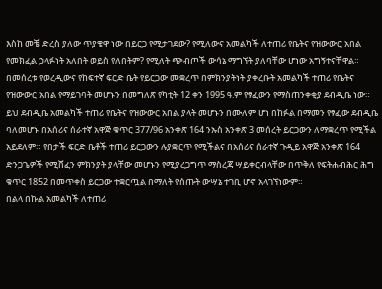እስከ መቼ ድረስ ያለው ጥያቄዋ ነው በይርጋ የሚታገደው? የሚለውና አመልካች ለተጠሪ የቤትና የዝውውር አበል የመክፈል ኃላፉነት አለበት ወይስ የለበትም? የሚለት ጭብጦች ውሳኔ ማግኘት ያለባቸው ሆነው አግኝተናቸዋል።
በመሰረቱ የወረዲውና የከፍተኛ ፍርድ ቤት የይርጋው መቋረጥ በምክንያትነት ያቀረቡት አመልካች ተጠሪ የቤትና የዝውውር አበል የማይገባት መሆኑን በመግለጽ የካቲት 12 ቀን 1995 ዓ.ም የፃፈውን የማስጠንቀቂያ ደብዲቤ ነው። ይህ ደብዲቤ አመልካች ተጠሪ የቤትና የዝውውር አበል ያላት መሆኑን በሙለም ሆነ በከፉል በማመን የፃፈው ደብዲቤ ባለመሆኑ በአሰሪና ሰራተኛ አዋጅ ቁጥር 377/96 አንቀጽ 164 ንኡስ አንቀጽ 3 መሰረት ይርጋውን ለማቋረጥ የሚችል አይደለም። የበታች ፍርድ ቤቶች ተጠሪ ይርጋውን ሉያቋርጥ የሚችልና በአሰሪና ሰራተኛ ጉዲይ አዋጅ አንቀጽ 164 ድንጋጌዎች የሚሸፈን ምክንያት ያላቸው መሆኑን የሚያረጋግጥ ማስረጃ ሣይቀርብላቸው በጥቅለ የፍትሐብሕር ሕግ ቁጥር 1852 በመጥቀስ ይርጋው ተቋርጧል በማለት የሰጡት ውሣኔ ተገቢ ሆኖ አላገኘነውም።
በልላ በኩል አመልካች ለተጠሪ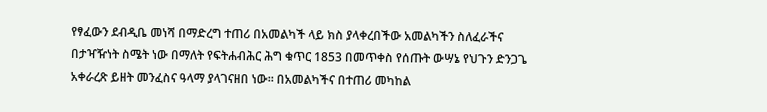የፃፈውን ደብዲቤ መነሻ በማድረግ ተጠሪ በአመልካች ላይ ክስ ያላቀረበችው አመልካችን ስለፈራችና በታዣዥነት ስሜት ነው በማለት የፍትሐብሕር ሕግ ቁጥር 1853 በመጥቀስ የሰጡት ውሣኔ የህጉን ድንጋጌ አቀራረጽ ይዘት መንፈስና ዓላማ ያላገናዘበ ነው። በአመልካችና በተጠሪ መካከል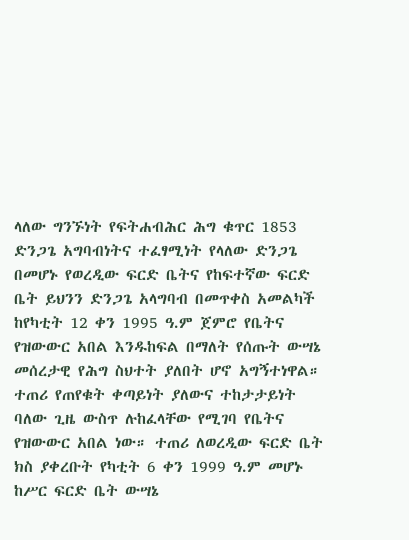ላለው ግንኙነት የፍትሐብሕር ሕግ ቁጥር 1853 ድንጋጌ አግባብነትና ተፈፃሚነት የላለው ድንጋጌ በመሆኑ የወረዲው ፍርድ ቤትና የከፍተኛው ፍርድ ቤት ይህንን ድንጋጌ አላግባብ በመጥቀስ አመልካች ከየካቲት 12 ቀን 1995 ዓ.ም ጀምሮ የቤትና የዝውውር አበል እንዱከፍል በማለት የሰጡት ውሣኔ መሰረታዊ የሕግ ስህተት ያለበት ሆኖ አግኝተነዋል።
ተጠሪ የጠየቁት ቀጣይነት ያለውና ተከታታይነት ባለው ጊዜ ውስጥ ሉከፈላቸው የሚገባ የቤትና የዝውውር አበል ነው። ተጠሪ ለወረዲው ፍርድ ቤት ክስ ያቀረቡት የካቲት 6 ቀን 1999 ዓ.ም መሆኑ ከሥር ፍርድ ቤት ውሣኔ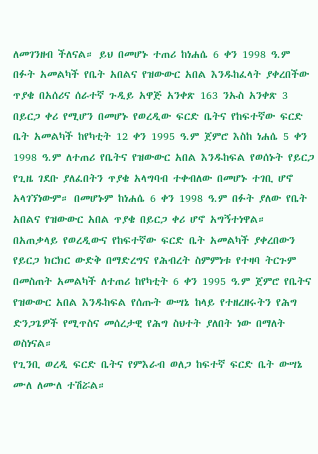ለመገንዘብ ችለናል። ይህ በመሆኑ ተጠሪ ከነሐሴ 6 ቀን 1998 ዓ.ም በፉት አመልካች የቤት አበልና የዝውውር አበል እንዱከፈላት ያቀረበችው ጥያቄ በአሰሪና ሰራተኛ ጉዲይ አዋጅ አንቀጽ 163 ንኡስ አንቀጽ 3 በይርጋ ቀሪ የሚሆን በመሆኑ የወረዲው ፍርድ ቤትና የከፍተኛው ፍርድ ቤት አመልካች ከየካቲት 12 ቀን 1995 ዓ.ም ጀምሮ እስከ ነሐሴ 5 ቀን 1998 ዓ.ም ለተጠሪ የቤትና የዝውውር አበል እንዱከፍል የወሰኑት የይርጋ የጊዜ ገደቡ ያለፈበትን ጥያቄ አላግባብ ተቀብለው በመሆኑ ተገቢ ሆኖ አላገኘነውም። በመሆኑም ከነሐሴ 6 ቀን 1998 ዓ.ም በፉት ያለው የቤት አበልና የዝውውር አበል ጥያቄ በይርጋ ቀሪ ሆኖ አግኝተነዋል።
በአጠቃላይ የወረዲውና የከፍተኛው ፍርድ ቤት አመልካች ያቀረበውን የይርጋ ክርክር ውድቅ በማድረግና የሕብረት ስምምነቱ የተዛባ ትርጉም በመስጠት አመልካች ለተጠሪ ከየካቲት 6 ቀን 1995 ዓ.ም ጀምሮ የቤትና የዝውውር አበል እንዱከፍል የሰጡት ውሣኔ ከላይ የተዘረዘሩትን የሕግ ድንጋጌዎች የሚጥስና መሰረታዊ የሕግ ስህተት ያለበት ነው በማለት ወስነናል።
የጊንቢ ወረዲ ፍርድ ቤትና የምእራብ ወለጋ ከፍተኛ ፍርድ ቤት ውሣኔ ሙለ ለሙለ ተሽሯል።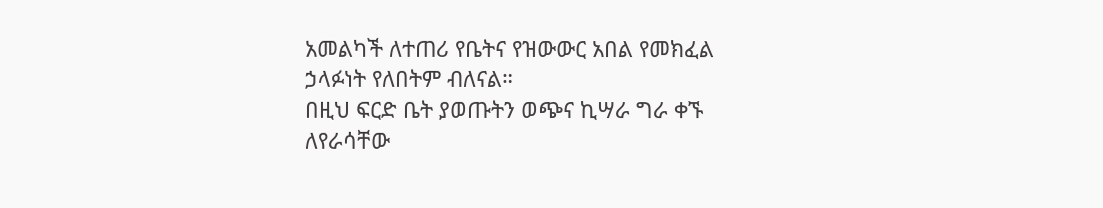አመልካች ለተጠሪ የቤትና የዝውውር አበል የመክፈል ኃላፉነት የለበትም ብለናል።
በዚህ ፍርድ ቤት ያወጡትን ወጭና ኪሣራ ግራ ቀኙ ለየራሳቸው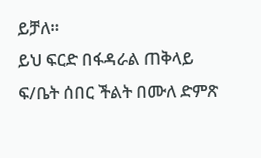ይቻለ።
ይህ ፍርድ በፋዳራል ጠቅላይ ፍ/ቤት ሰበር ችልት በሙለ ድምጽ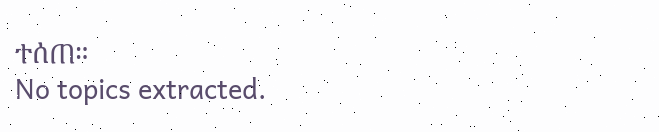ተሰጠ።
No topics extracted.